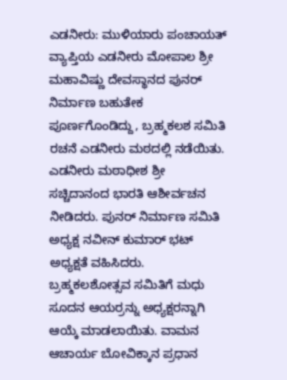ಎಡನೀರು: ಮುಳಿಯಾರು ಪಂಚಾಯತ್ ವ್ಯಾಪ್ತಿಯ ಎಡನೀರು ಮೋಪಾಲ ಶ್ರೀ ಮಹಾವಿಷ್ಣು ದೇವಸ್ಥಾನದ ಪುನರ್ ನಿರ್ಮಾಣ ಬಹುತೇಕ ಪೂರ್ಣಗೊಂಡಿದ್ದು, ಬ್ರಹ್ಮಕಲಶ ಸಮಿತಿ ರಚನೆ ಎಡನೀರು ಮಠದಲ್ಲಿ ನಡೆಯಿತು. ಎಡನೀರು ಮಠಾಧೀಶ ಶ್ರೀ ಸಚ್ಚಿದಾನಂದ ಭಾರತಿ ಆಶೀರ್ವಚನ ನೀಡಿದರು. ಪುನರ್ ನಿರ್ಮಾಣ ಸಮಿತಿ ಅಧ್ಯಕ್ಷ ನವೀನ್ ಕುಮಾರ್ ಭಟ್ ಅಧ್ಯಕ್ಷತೆ ವಹಿಸಿದರು. ಬ್ರಹ್ಮಕಲಶೋತ್ಸವ ಸಮಿತಿಗೆ ಮಧು ಸೂದನ ಆಯರ್ರನ್ನು ಅಧ್ಯಕ್ಷರನ್ನಾಗಿ ಆಯ್ಕೆ ಮಾಡಲಾಯಿತು. ವಾಮನ ಆಚಾರ್ಯ ಬೋವಿಕ್ಕಾನ ಪ್ರಧಾನ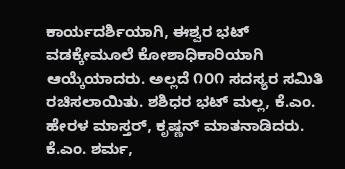ಕಾರ್ಯದರ್ಶಿಯಾಗಿ, ಈಶ್ವರ ಭಟ್ ವಡಕ್ಕೇಮೂಲೆ ಕೋಶಾಧಿಕಾರಿಯಾಗಿ ಆಯ್ಕೆಯಾದರು. ಅಲ್ಲದೆ ೧೦೧ ಸದಸ್ಯರ ಸಮಿತಿ ರಚಿಸಲಾಯಿತು. ಶಶಿಧರ ಭಟ್ ಮಲ್ಲ, ಕೆ.ಎಂ. ಹೇರಳ ಮಾಸ್ತರ್, ಕೃಷ್ಣನ್ ಮಾತನಾಡಿದರು. ಕೆ.ಎಂ. ಶರ್ಮ,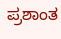ಪ್ರಶಾಂತ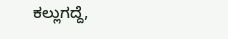ಕಲ್ಲುಗದ್ದೆ,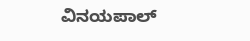ವಿನಯಪಾಲ್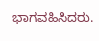ಭಾಗವಹಿಸಿದರು.